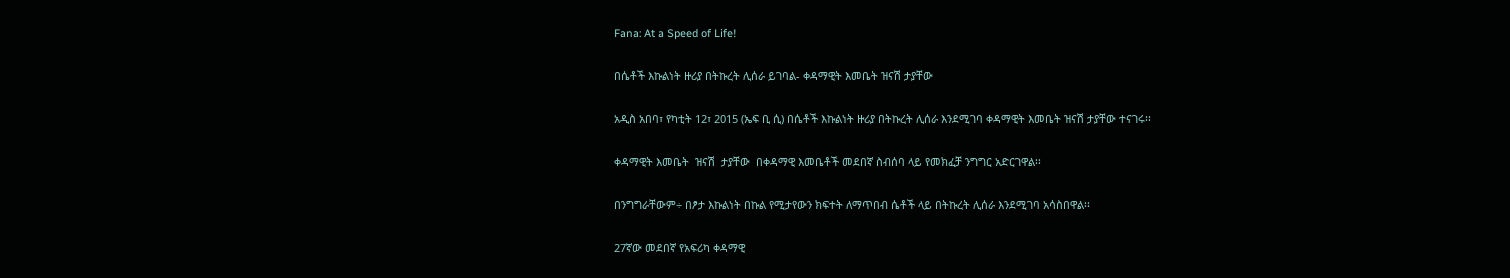Fana: At a Speed of Life!

በሴቶች እኩልነት ዙሪያ በትኩረት ሊሰራ ይገባል- ቀዳማዊት እመቤት ዝናሽ ታያቸው

አዲስ አበባ፣ የካቲት 12፣ 2015 (ኤፍ ቢ ሲ) በሴቶች እኩልነት ዙሪያ በትኩረት ሊሰራ እንደሚገባ ቀዳማዊት እመቤት ዝናሽ ታያቸው ተናገሩ፡፡

ቀዳማዊት እመቤት  ዝናሽ  ታያቸው  በቀዳማዊ እመቤቶች መደበኛ ስብሰባ ላይ የመክፈቻ ንግግር አድርገዋል፡፡

በንግግራቸውም÷ በፆታ እኩልነት በኩል የሚታየውን ክፍተት ለማጥበብ ሴቶች ላይ በትኩረት ሊሰራ እንደሚገባ አሳስበዋል፡፡

27ኛው መደበኛ የአፍሪካ ቀዳማዊ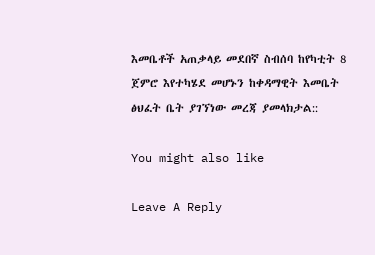እመቤቶች አጠቃላይ መደበኛ ስብሰባ ከየካቲት 8 ጀምሮ እየተካሄደ መሆኑን ከቀዳማዊት እመቤት ፅህፈት ቤት ያገኘነው መረጃ ያመላክታል::

You might also like

Leave A Reply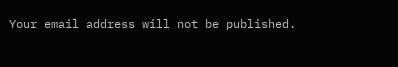Your email address will not be published.